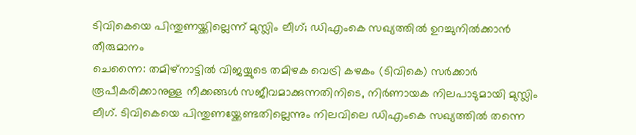ടിവികെയെ പിന്തുണയ്ക്കില്ലെന്ന് മുസ്ലിം ലീഗ്; ഡിഎംകെ സഖ്യത്തിൽ ഉറച്ചുനിൽക്കാൻ തീരുമാനം
ചെന്നൈ: തമിഴ്നാട്ടിൽ വിജയ്യുടെ തമിഴക വെട്രി കഴകം (ടിവികെ) സർക്കാർ രൂപീകരിക്കാനുള്ള നീക്കങ്ങൾ സജീവമാക്കുന്നതിനിടെ, നിർണായക നിലപാടുമായി മുസ്ലിം ലീഗ്. ടിവികെയെ പിന്തുണയ്ക്കേണ്ടതില്ലെന്നും നിലവിലെ ഡിഎംകെ സഖ്യത്തിൽ തന്നെ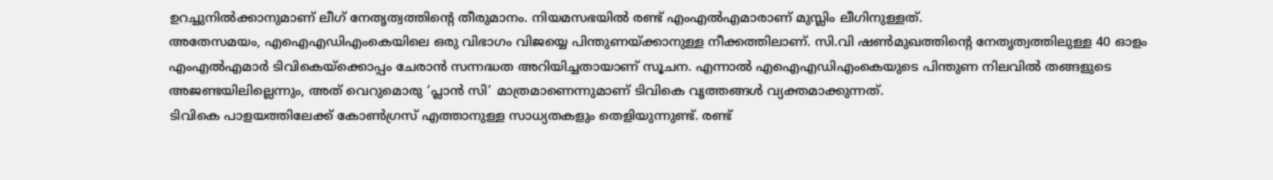ഉറച്ചുനിൽക്കാനുമാണ് ലീഗ് നേതൃത്വത്തിന്റെ തീരുമാനം. നിയമസഭയിൽ രണ്ട് എംഎൽഎമാരാണ് മുസ്ലിം ലീഗിനുള്ളത്.
അതേസമയം, എഐഎഡിഎംകെയിലെ ഒരു വിഭാഗം വിജയ്യെ പിന്തുണയ്ക്കാനുള്ള നീക്കത്തിലാണ്. സി.വി ഷൺമുഖത്തിന്റെ നേതൃത്വത്തിലുള്ള 40 ഓളം എംഎൽഎമാർ ടിവികെയ്ക്കൊപ്പം ചേരാൻ സന്നദ്ധത അറിയിച്ചതായാണ് സൂചന. എന്നാൽ എഐഎഡിഎംകെയുടെ പിന്തുണ നിലവിൽ തങ്ങളുടെ അജണ്ടയിലില്ലെന്നും, അത് വെറുമൊരു ‘പ്ലാൻ സി’ മാത്രമാണെന്നുമാണ് ടിവികെ വൃത്തങ്ങൾ വ്യക്തമാക്കുന്നത്.
ടിവികെ പാളയത്തിലേക്ക് കോൺഗ്രസ് എത്താനുള്ള സാധ്യതകളും തെളിയുന്നുണ്ട്. രണ്ട്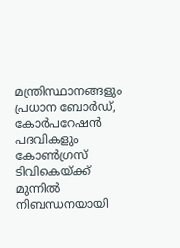മന്ത്രിസ്ഥാനങ്ങളും പ്രധാന ബോർഡ്, കോർപറേഷൻ പദവികളും കോൺഗ്രസ് ടിവികെയ്ക്ക് മുന്നിൽ നിബന്ധനയായി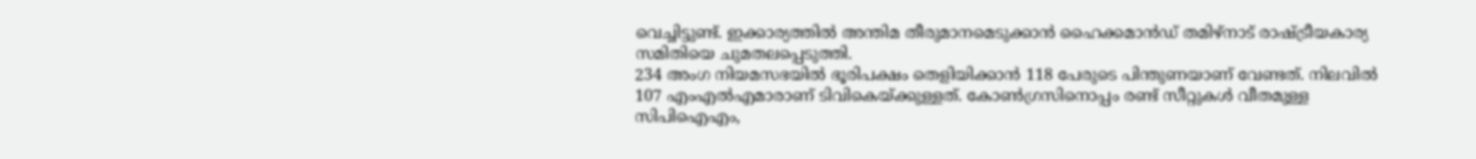വെച്ചിട്ടുണ്ട്. ഇക്കാര്യത്തിൽ അന്തിമ തീരുമാനമെടുക്കാൻ ഹൈക്കമാൻഡ് തമിഴ്നാട് രാഷ്ട്രീയകാര്യ സമിതിയെ ചുമതലപ്പെടുത്തി.
234 അംഗ നിയമസഭയിൽ ഭൂരിപക്ഷം തെളിയിക്കാൻ 118 പേരുടെ പിന്തുണയാണ് വേണ്ടത്. നിലവിൽ 107 എംഎൽഎമാരാണ് ടിവികെയ്ക്കുള്ളത്. കോൺഗ്രസിനൊപ്പം രണ്ട് സീറ്റുകൾ വീതമുള്ള സിപിഐഎം,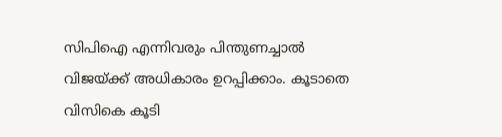സിപിഐ എന്നിവരും പിന്തുണച്ചാൽ വിജയ്ക്ക് അധികാരം ഉറപ്പിക്കാം. കൂടാതെ വിസികെ കൂടി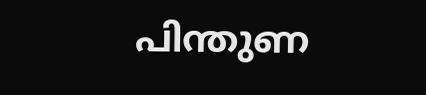പിന്തുണ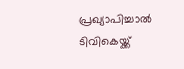പ്രഖ്യാപിച്ചാൽ ടിവികെയ്ക്ക്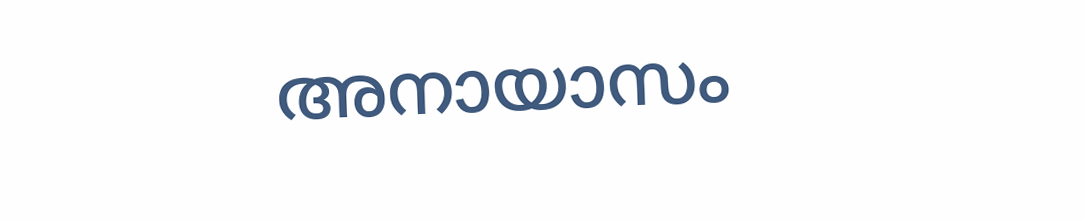അനായാസം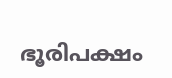ഭൂരിപക്ഷം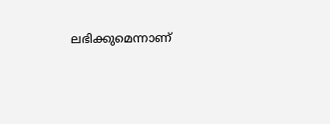ലഭിക്കുമെന്നാണ്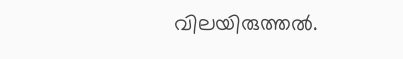വിലയിരുത്തൽ.